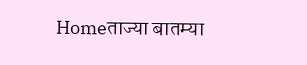Homeताज्या बातम्या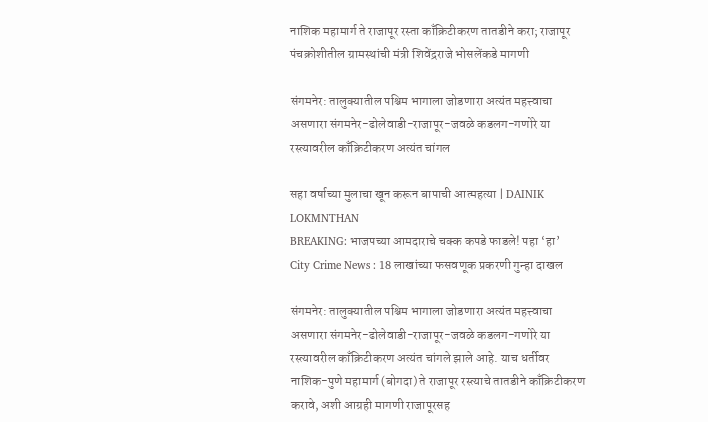नाशिक महामार्ग ते राजापूर रस्ता काँक्रिटीकरण तातडीने करा; राजापूर पंचक्रोशीतील ग्रामस्थांची मंत्री शिवेंद्रराजे भोसलेंकडे मागणी

संगमनेर: तालुक्यातील पश्चिम भागाला जोडणारा अत्यंत महत्त्वाचा असणारा संगमनेर-ढोलेवाडी-राजापूर-जवळे कडलग-गणोरे या रस्त्यावरील काँक्रिटीकरण अत्यंत चांगल

सहा वर्षाच्या मुलाचा खून करून बापाची आत्महत्या | DAINIK LOKMNTHAN
BREAKING: भाजपच्या आमदाराचे चक्क कपडे फाडले! पहा ‘हा’
City Crime News : 18 लाखांच्या फसवणूक प्रकरणी गुन्हा दाखल

संगमनेर: तालुक्यातील पश्चिम भागाला जोडणारा अत्यंत महत्त्वाचा असणारा संगमनेर-ढोलेवाडी-राजापूर-जवळे कडलग-गणोरे या रस्त्यावरील काँक्रिटीकरण अत्यंत चांगले झाले आहे. याच धर्तीवर नाशिक-पुणे महामार्ग (बोगदा) ते राजापूर रस्त्याचे तातडीने काँक्रिटीकरण करावे, अशी आग्रही मागणी राजापूरसह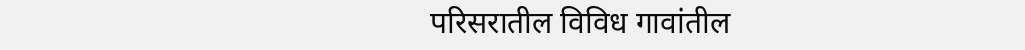परिसरातील विविध गावांतील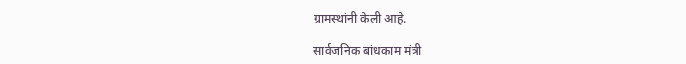ग्रामस्थांनी केली आहे.

सार्वजनिक बांधकाम मंत्री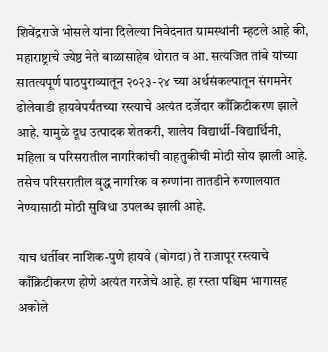शिवेंद्रराजे भोसले यांना दिलेल्या निवेदनात ग्रामस्थांनी म्हटले आहे की, महाराष्ट्राचे ज्येष्ठ नेते बाळासाहेब थोरात व आ. सत्यजित तांबे यांच्या सातत्यपूर्ण पाठपुराव्यातून २०२३-२४ च्या अर्थसंकल्पातून संगमनेर ढोलेवाडी हायवेपर्यंतच्या रस्त्याचे अत्यंत दर्जेदार काँक्रिटीकरण झाले आहे. यामुळे दूध उत्पादक शेतकरी, शालेय विद्यार्थी-विद्यार्थिनी, महिला व परिसरातील नागरिकांची वाहतुकीची मोठी सोय झाली आहे. तसेच परिसरातील वृद्ध नागरिक व रुग्णांना तातडीने रुग्णालयात नेण्यासाठी मोठी सुविधा उपलब्ध झाली आहे.

याच धर्तीवर नाशिक-पुणे हायवे (बोगदा) ते राजापूर रस्त्याचे काँक्रिटीकरण होणे अत्यंत गरजेचे आहे. हा रस्ता पश्चिम भागासह अकोले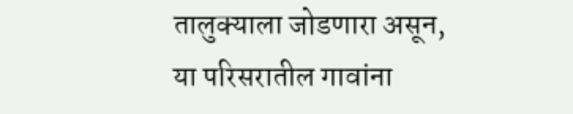तालुक्याला जोडणारा असून, या परिसरातील गावांना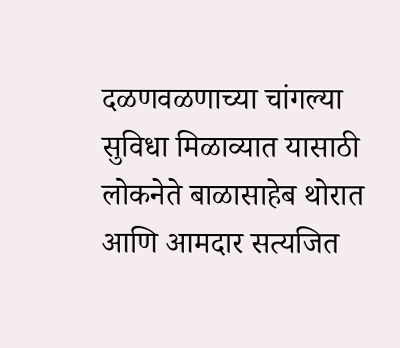दळणवळणाच्या चांगल्या सुविधा मिळाव्यात यासाठी लोकनेते बाळासाहेब थोरात आणि आमदार सत्यजित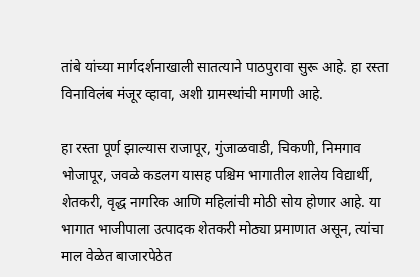तांबे यांच्या मार्गदर्शनाखाली सातत्याने पाठपुरावा सुरू आहे. हा रस्ता विनाविलंब मंजूर व्हावा, अशी ग्रामस्थांची मागणी आहे.

हा रस्ता पूर्ण झाल्यास राजापूर, गुंजाळवाडी, चिकणी, निमगाव भोजापूर, जवळे कडलग यासह पश्चिम भागातील शालेय विद्यार्थी, शेतकरी, वृद्ध नागरिक आणि महिलांची मोठी सोय होणार आहे. या भागात भाजीपाला उत्पादक शेतकरी मोठ्या प्रमाणात असून, त्यांचा माल वेळेत बाजारपेठेत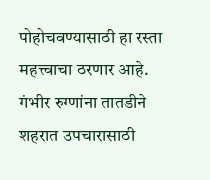पोहोचवण्यासाठी हा रस्ता महत्त्वाचा ठरणार आहे. गंभीर रुग्णांना तातडीने शहरात उपचारासाठी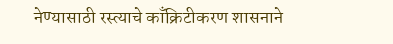नेण्यासाठी रस्त्याचे काँक्रिटीकरण शासनाने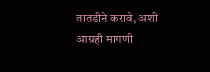तातडीने करावे, अशी आग्रही मागणी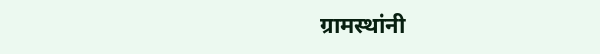ग्रामस्थांनी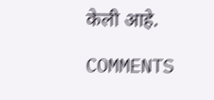केली आहे.

COMMENTS